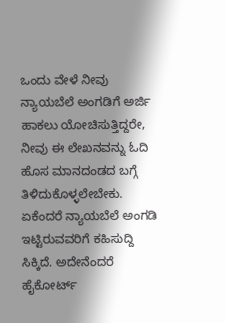ಒಂದು ವೇಳೆ ನೀವು ನ್ಯಾಯಬೆಲೆ ಅಂಗಡಿಗೆ ಅರ್ಜಿ ಹಾಕಲು ಯೋಚಿಸುತ್ತಿದ್ದರೇ, ನೀವು ಈ ಲೇಖನವನ್ನು ಓದಿ ಹೊಸ ಮಾನದಂಡದ ಬಗ್ಗೆ ತಿಳಿದುಕೊಳ್ಳಲೇಬೇಕು. ಏಕೆಂದರೆ ನ್ಯಾಯಬೆಲೆ ಅಂಗಡಿ ಇಟ್ಟಿರುವವರಿಗೆ ಕಹಿಸುದ್ದಿ ಸಿಕ್ಕಿದೆ. ಅದೇನೆಂದರೆ ಹೈಕೋರ್ಟ್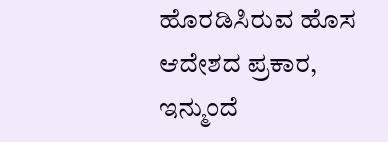ಹೊರಡಿಸಿರುವ ಹೊಸ ಆದೇಶದ ಪ್ರಕಾರ, ಇನ್ಮುಂದೆ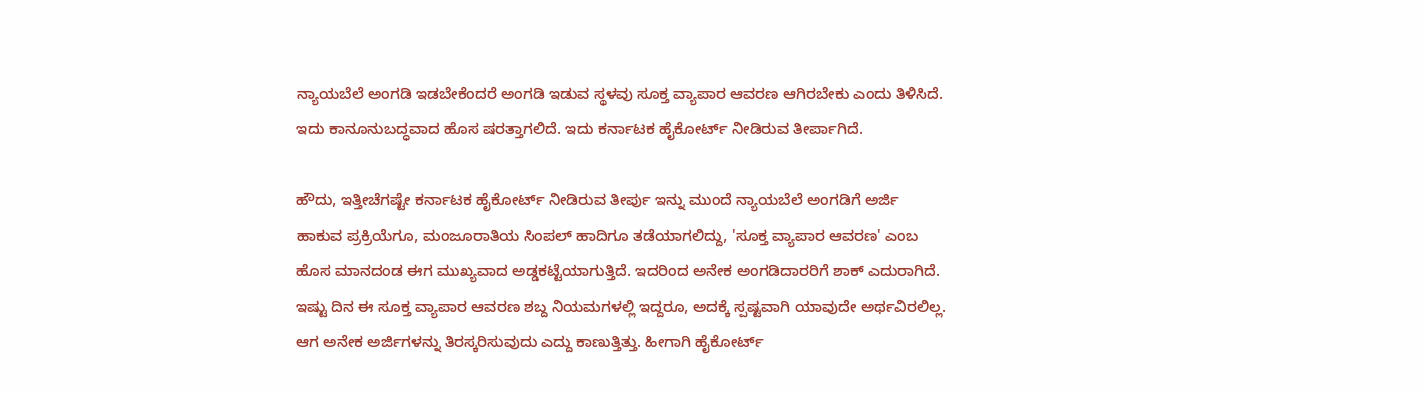ನ್ಯಾಯಬೆಲೆ ಅಂಗಡಿ ಇಡಬೇಕೆಂದರೆ ಅಂಗಡಿ ಇಡುವ ಸ್ಥಳವು ಸೂಕ್ತ ವ್ಯಾಪಾರ ಆವರಣ ಆಗಿರಬೇಕು ಎಂದು ತಿಳಿಸಿದೆ. ಇದು ಕಾನೂನುಬದ್ಧವಾದ ಹೊಸ ಷರತ್ತಾಗಲಿದೆ. ಇದು ಕರ್ನಾಟಕ ಹೈಕೋರ್ಟ್ ನೀಡಿರುವ ತೀರ್ಪಾಗಿದೆ.

ಹೌದು, ಇತ್ತೀಚೆಗಷ್ಟೇ ಕರ್ನಾಟಕ ಹೈಕೋರ್ಟ್ ನೀಡಿರುವ ತೀರ್ಪು ಇನ್ನು ಮುಂದೆ ನ್ಯಾಯಬೆಲೆ ಅಂಗಡಿಗೆ ಅರ್ಜಿ ಹಾಕುವ ಪ್ರಕ್ರಿಯೆಗೂ, ಮಂಜೂರಾತಿಯ ಸಿಂಪಲ್ ಹಾದಿಗೂ ತಡೆಯಾಗಲಿದ್ದು, 'ಸೂಕ್ತ ವ್ಯಾಪಾರ ಆವರಣ' ಎಂಬ ಹೊಸ ಮಾನದಂಡ ಈಗ ಮುಖ್ಯವಾದ ಅಡ್ಡಕಟ್ಟೆಯಾಗುತ್ತಿದೆ. ಇದರಿಂದ ಅನೇಕ ಅಂಗಡಿದಾರರಿಗೆ ಶಾಕ್ ಎದುರಾಗಿದೆ. ಇಷ್ಟು ದಿನ ಈ ಸೂಕ್ತ ವ್ಯಾಪಾರ ಆವರಣ ಶಬ್ದ ನಿಯಮಗಳಲ್ಲಿ ಇದ್ದರೂ, ಅದಕ್ಕೆ ಸ್ಪಷ್ಟವಾಗಿ ಯಾವುದೇ ಅರ್ಥವಿರಲಿಲ್ಲ. ಆಗ ಅನೇಕ ಅರ್ಜಿಗಳನ್ನು ತಿರಸ್ಕರಿಸುವುದು ಎದ್ದು ಕಾಣುತ್ತಿತ್ತು. ಹೀಗಾಗಿ ಹೈಕೋರ್ಟ್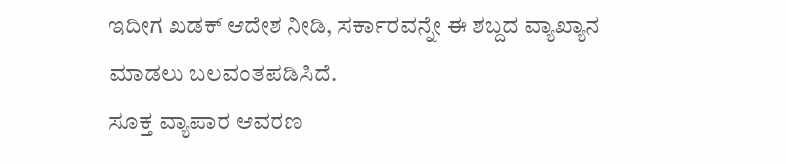ಇದೀಗ ಖಡಕ್ ಆದೇಶ ನೀಡಿ, ಸರ್ಕಾರವನ್ನೇ ಈ ಶಬ್ದದ ವ್ಯಾಖ್ಯಾನ ಮಾಡಲು ಬಲವಂತಪಡಿಸಿದೆ.
ಸೂಕ್ತ ವ್ಯಾಪಾರ ಆವರಣ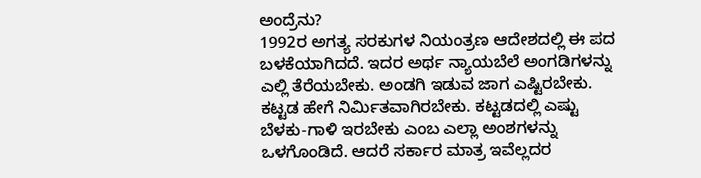ಅಂದ್ರೆನು?
1992ರ ಅಗತ್ಯ ಸರಕುಗಳ ನಿಯಂತ್ರಣ ಆದೇಶದಲ್ಲಿ ಈ ಪದ ಬಳಕೆಯಾಗಿದದೆ. ಇದರ ಅರ್ಥ ನ್ಯಾಯಬೆಲೆ ಅಂಗಡಿಗಳನ್ನು ಎಲ್ಲಿ ತೆರೆಯಬೇಕು. ಅಂಡಗಿ ಇಡುವ ಜಾಗ ಎಷ್ಟಿರಬೇಕು. ಕಟ್ಟಡ ಹೇಗೆ ನಿರ್ಮಿತವಾಗಿರಬೇಕು. ಕಟ್ಟಡದಲ್ಲಿ ಎಷ್ಟು ಬೆಳಕು-ಗಾಳಿ ಇರಬೇಕು ಎಂಬ ಎಲ್ಲಾ ಅಂಶಗಳನ್ನು ಒಳಗೊಂಡಿದೆ. ಆದರೆ ಸರ್ಕಾರ ಮಾತ್ರ ಇವೆಲ್ಲದರ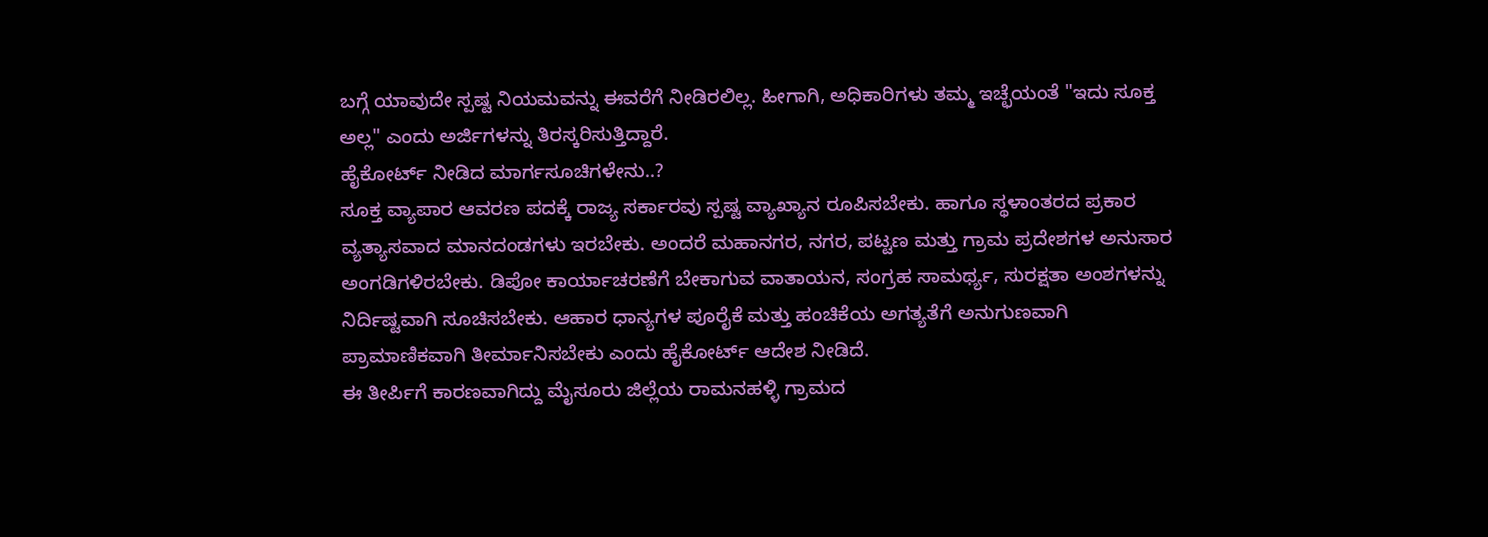ಬಗ್ಗೆ ಯಾವುದೇ ಸ್ಪಷ್ಟ ನಿಯಮವನ್ನು ಈವರೆಗೆ ನೀಡಿರಲಿಲ್ಲ. ಹೀಗಾಗಿ, ಅಧಿಕಾರಿಗಳು ತಮ್ಮ ಇಚ್ಛೆಯಂತೆ "ಇದು ಸೂಕ್ತ ಅಲ್ಲ" ಎಂದು ಅರ್ಜಿಗಳನ್ನು ತಿರಸ್ಕರಿಸುತ್ತಿದ್ದಾರೆ.
ಹೈಕೋರ್ಟ್ ನೀಡಿದ ಮಾರ್ಗಸೂಚಿಗಳೇನು..?
ಸೂಕ್ತ ವ್ಯಾಪಾರ ಆವರಣ ಪದಕ್ಕೆ ರಾಜ್ಯ ಸರ್ಕಾರವು ಸ್ಪಷ್ಟ ವ್ಯಾಖ್ಯಾನ ರೂಪಿಸಬೇಕು. ಹಾಗೂ ಸ್ಥಳಾಂತರದ ಪ್ರಕಾರ ವ್ಯತ್ಯಾಸವಾದ ಮಾನದಂಡಗಳು ಇರಬೇಕು. ಅಂದರೆ ಮಹಾನಗರ, ನಗರ, ಪಟ್ಟಣ ಮತ್ತು ಗ್ರಾಮ ಪ್ರದೇಶಗಳ ಅನುಸಾರ ಅಂಗಡಿಗಳಿರಬೇಕು. ಡಿಪೋ ಕಾರ್ಯಾಚರಣೆಗೆ ಬೇಕಾಗುವ ವಾತಾಯನ, ಸಂಗ್ರಹ ಸಾಮರ್ಥ್ಯ, ಸುರಕ್ಷತಾ ಅಂಶಗಳನ್ನು ನಿರ್ದಿಷ್ಟವಾಗಿ ಸೂಚಿಸಬೇಕು. ಆಹಾರ ಧಾನ್ಯಗಳ ಪೂರೈಕೆ ಮತ್ತು ಹಂಚಿಕೆಯ ಅಗತ್ಯತೆಗೆ ಅನುಗುಣವಾಗಿ ಪ್ರಾಮಾಣಿಕವಾಗಿ ತೀರ್ಮಾನಿಸಬೇಕು ಎಂದು ಹೈಕೋರ್ಟ್ ಆದೇಶ ನೀಡಿದೆ.
ಈ ತೀರ್ಪಿಗೆ ಕಾರಣವಾಗಿದ್ದು ಮೈಸೂರು ಜಿಲ್ಲೆಯ ರಾಮನಹಳ್ಳಿ ಗ್ರಾಮದ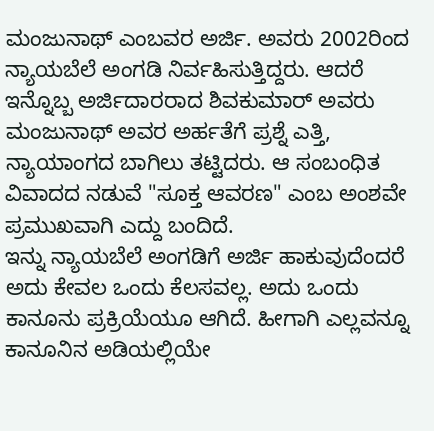ಮಂಜುನಾಥ್ ಎಂಬವರ ಅರ್ಜಿ. ಅವರು 2002ರಿಂದ ನ್ಯಾಯಬೆಲೆ ಅಂಗಡಿ ನಿರ್ವಹಿಸುತ್ತಿದ್ದರು. ಆದರೆ ಇನ್ನೊಬ್ಬ ಅರ್ಜಿದಾರರಾದ ಶಿವಕುಮಾರ್ ಅವರು ಮಂಜುನಾಥ್ ಅವರ ಅರ್ಹತೆಗೆ ಪ್ರಶ್ನೆ ಎತ್ತಿ, ನ್ಯಾಯಾಂಗದ ಬಾಗಿಲು ತಟ್ಟಿದರು. ಆ ಸಂಬಂಧಿತ ವಿವಾದದ ನಡುವೆ "ಸೂಕ್ತ ಆವರಣ" ಎಂಬ ಅಂಶವೇ ಪ್ರಮುಖವಾಗಿ ಎದ್ದು ಬಂದಿದೆ.
ಇನ್ನು ನ್ಯಾಯಬೆಲೆ ಅಂಗಡಿಗೆ ಅರ್ಜಿ ಹಾಕುವುದೆಂದರೆ ಅದು ಕೇವಲ ಒಂದು ಕೆಲಸವಲ್ಲ. ಅದು ಒಂದು ಕಾನೂನು ಪ್ರಕ್ರಿಯೆಯೂ ಆಗಿದೆ. ಹೀಗಾಗಿ ಎಲ್ಲವನ್ನೂ ಕಾನೂನಿನ ಅಡಿಯಲ್ಲಿಯೇ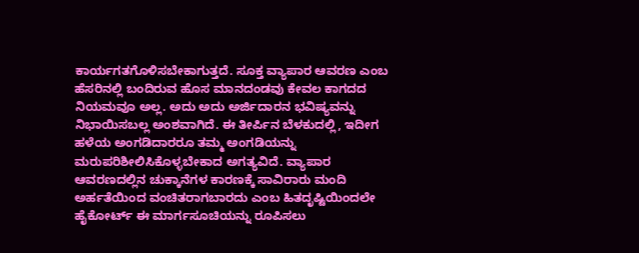ಕಾರ್ಯಗತಗೊಳಿಸಬೇಕಾಗುತ್ತದೆ. ಸೂಕ್ತ ವ್ಯಾಪಾರ ಆವರಣ ಎಂಬ ಹೆಸರಿನಲ್ಲಿ ಬಂದಿರುವ ಹೊಸ ಮಾನದಂಡವು ಕೇವಲ ಕಾಗದದ ನಿಯಮವೂ ಅಲ್ಲ. ಅದು ಅದು ಅರ್ಜಿದಾರನ ಭವಿಷ್ಯವನ್ನು ನಿಭಾಯಿಸಬಲ್ಲ ಅಂಶವಾಗಿದೆ. ಈ ತೀರ್ಪಿನ ಬೆಳಕುದಲ್ಲಿ, ಇದೀಗ ಹಳೆಯ ಅಂಗಡಿದಾರರೂ ತಮ್ಮ ಅಂಗಡಿಯನ್ನು ಮರುಪರಿಶೀಲಿಸಿಕೊಳ್ಳಬೇಕಾದ ಅಗತ್ಯವಿದೆ. ವ್ಯಾಪಾರ ಆವರಣದಲ್ಲಿನ ಚುಕ್ಕಾನೆಗಳ ಕಾರಣಕ್ಕೆ ಸಾವಿರಾರು ಮಂದಿ ಅರ್ಹತೆಯಿಂದ ವಂಚಿತರಾಗಬಾರದು ಎಂಬ ಹಿತದೃಷ್ಟಿಯಿಂದಲೇ ಹೈಕೋರ್ಟ್ ಈ ಮಾರ್ಗಸೂಚಿಯನ್ನು ರೂಪಿಸಲು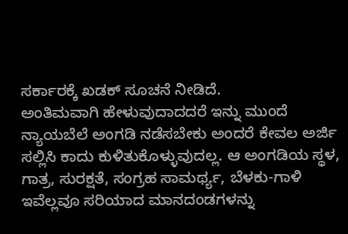ಸರ್ಕಾರಕ್ಕೆ ಖಡಕ್ ಸೂಚನೆ ನೀಡಿದೆ.
ಅಂತಿಮವಾಗಿ ಹೇಳುವುದಾದದರೆ ಇನ್ನು ಮುಂದೆ ನ್ಯಾಯಬೆಲೆ ಅಂಗಡಿ ನಡೆಸಬೇಕು ಅಂದರೆ ಕೇವಲ ಅರ್ಜಿ ಸಲ್ಲಿಸಿ ಕಾದು ಕುಳಿತುಕೊಳ್ಳುವುದಲ್ಲ. ಆ ಅಂಗಡಿಯ ಸ್ಥಳ, ಗಾತ್ರ, ಸುರಕ್ಷತೆ, ಸಂಗ್ರಹ ಸಾಮರ್ಥ್ಯ, ಬೆಳಕು-ಗಾಳಿ ಇವೆಲ್ಲವೂ ಸರಿಯಾದ ಮಾನದಂಡಗಳನ್ನು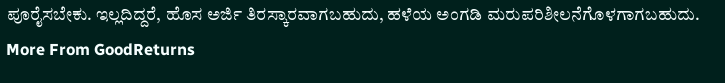ಪೂರೈಸಬೇಕು. ಇಲ್ಲದಿದ್ದರೆ, ಹೊಸ ಅರ್ಜಿ ತಿರಸ್ಕಾರವಾಗಬಹುದು, ಹಳೆಯ ಅಂಗಡಿ ಮರುಪರಿಶೀಲನೆಗೊಳಗಾಗಬಹುದು.
More From GoodReturns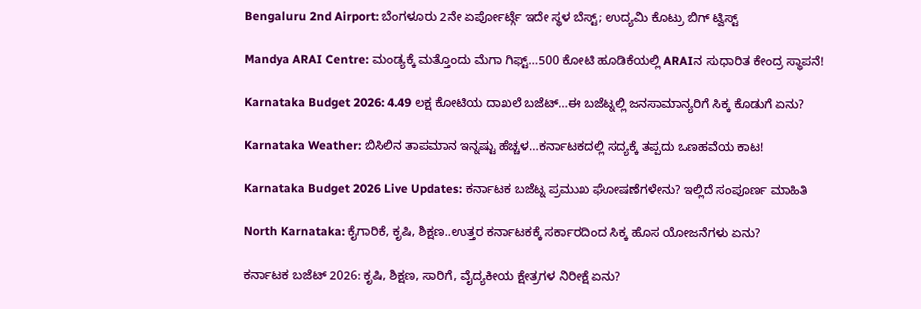Bengaluru 2nd Airport: ಬೆಂಗಳೂರು 2ನೇ ಏರ್ಪೋರ್ಟ್ಗೆ ಇದೇ ಸ್ಥಳ ಬೆಸ್ಟ್; ಉದ್ಯಮಿ ಕೊಟ್ರು ಬಿಗ್ ಟ್ವಿಸ್ಟ್

Mandya ARAI Centre: ಮಂಡ್ಯಕ್ಕೆ ಮತ್ತೊಂದು ಮೆಗಾ ಗಿಫ್ಟ್…500 ಕೋಟಿ ಹೂಡಿಕೆಯಲ್ಲಿ ARAIನ ಸುಧಾರಿತ ಕೇಂದ್ರ ಸ್ಥಾಪನೆ!

Karnataka Budget 2026: 4.49 ಲಕ್ಷ ಕೋಟಿಯ ದಾಖಲೆ ಬಜೆಟ್…ಈ ಬಜೆಟ್ನಲ್ಲಿ ಜನಸಾಮಾನ್ಯರಿಗೆ ಸಿಕ್ಕ ಕೊಡುಗೆ ಏನು?

Karnataka Weather: ಬಿಸಿಲಿನ ತಾಪಮಾನ ಇನ್ನಷ್ಟು ಹೆಚ್ಚಳ…ಕರ್ನಾಟಕದಲ್ಲಿ ಸದ್ಯಕ್ಕೆ ತಪ್ಪದು ಒಣಹವೆಯ ಕಾಟ!

Karnataka Budget 2026 Live Updates: ಕರ್ನಾಟಕ ಬಜೆಟ್ನ ಪ್ರಮುಖ ಘೋಷಣೆಗಳೇನು? ಇಲ್ಲಿದೆ ಸಂಪೂರ್ಣ ಮಾಹಿತಿ

North Karnataka: ಕೈಗಾರಿಕೆ, ಕೃಷಿ, ಶಿಕ್ಷಣ..ಉತ್ತರ ಕರ್ನಾಟಕಕ್ಕೆ ಸರ್ಕಾರದಿಂದ ಸಿಕ್ಕ ಹೊಸ ಯೋಜನೆಗಳು ಏನು?

ಕರ್ನಾಟಕ ಬಜೆಟ್ 2026: ಕೃಷಿ, ಶಿಕ್ಷಣ, ಸಾರಿಗೆ, ವೈದ್ಯಕೀಯ ಕ್ಷೇತ್ರಗಳ ನಿರೀಕ್ಷೆ ಏನು?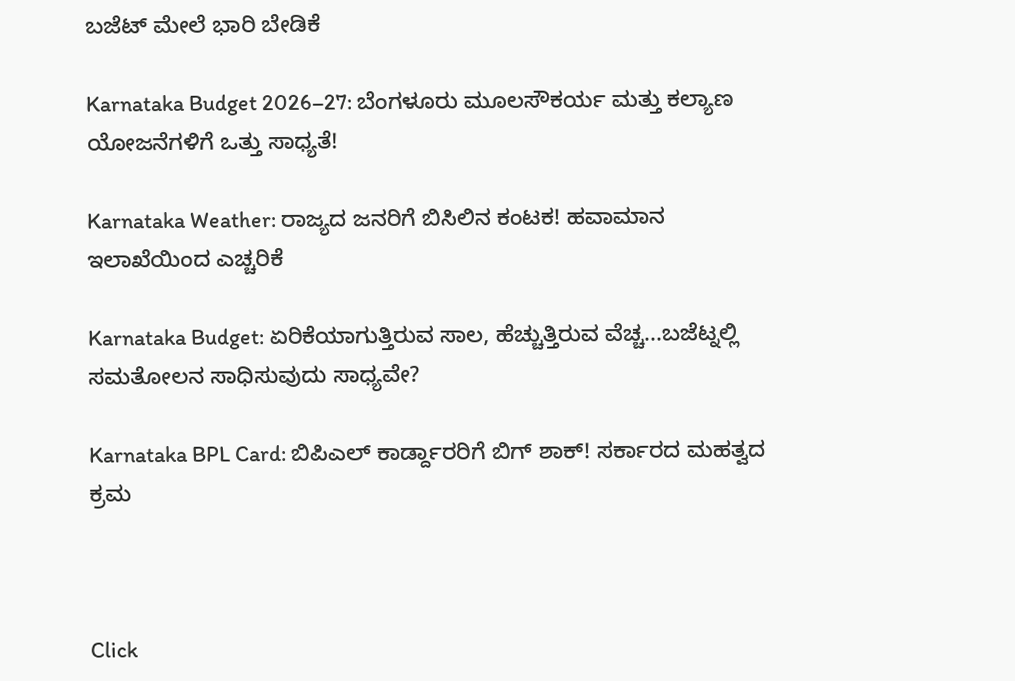ಬಜೆಟ್ ಮೇಲೆ ಭಾರಿ ಬೇಡಿಕೆ

Karnataka Budget 2026–27: ಬೆಂಗಳೂರು ಮೂಲಸೌಕರ್ಯ ಮತ್ತು ಕಲ್ಯಾಣ ಯೋಜನೆಗಳಿಗೆ ಒತ್ತು ಸಾಧ್ಯತೆ!

Karnataka Weather: ರಾಜ್ಯದ ಜನರಿಗೆ ಬಿಸಿಲಿನ ಕಂಟಕ! ಹವಾಮಾನ ಇಲಾಖೆಯಿಂದ ಎಚ್ಚರಿಕೆ

Karnataka Budget: ಏರಿಕೆಯಾಗುತ್ತಿರುವ ಸಾಲ, ಹೆಚ್ಚುತ್ತಿರುವ ವೆಚ್ಚ...ಬಜೆಟ್ನಲ್ಲಿ ಸಮತೋಲನ ಸಾಧಿಸುವುದು ಸಾಧ್ಯವೇ?

Karnataka BPL Card: ಬಿಪಿಎಲ್ ಕಾರ್ಡ್ದಾರರಿಗೆ ಬಿಗ್ ಶಾಕ್! ಸರ್ಕಾರದ ಮಹತ್ವದ ಕ್ರಮ



Click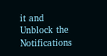it and Unblock the Notifications